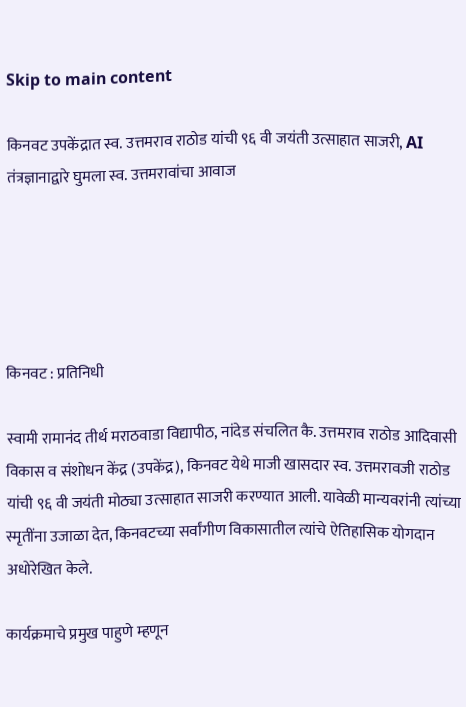Skip to main content

किनवट उपकेंद्रात स्व. उत्तमराव राठोड यांची ९६ वी जयंती उत्साहात साजरी, AI तंत्रज्ञानाद्वारे घुमला स्व. उत्तमरावांचा आवाज





किनवट : प्रतिनिधी

स्वामी रामानंद तीर्थ मराठवाडा विद्यापीठ, नांदेड संचलित कै. उत्तमराव राठोड आदिवासी विकास व संशोधन केंद्र (उपकेंद्र), किनवट येथे माजी खासदार स्व. उत्तमरावजी राठोड यांची ९६ वी जयंती मोठ्या उत्साहात साजरी करण्यात आली. यावेळी मान्यवरांनी त्यांच्या स्मृतींना उजाळा देत, किनवटच्या सर्वांगीण विकासातील त्यांचे ऐतिहासिक योगदान अधोरेखित केले.

कार्यक्रमाचे प्रमुख पाहुणे म्हणून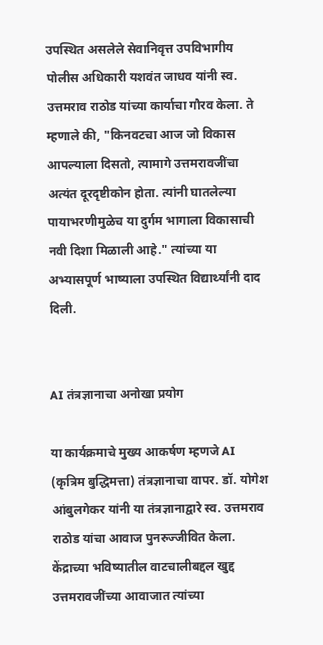उपस्थित असलेले सेवानिवृत्त उपविभागीय पोलीस अधिकारी यशवंत जाधव यांनी स्व. उत्तमराव राठोड यांच्या कार्याचा गौरव केला. ते म्हणाले की, "किनवटचा आज जो विकास आपल्याला दिसतो, त्यामागे उत्तमरावजींचा अत्यंत दूरदृष्टीकोन होता. त्यांनी घातलेल्या पायाभरणीमुळेच या दुर्गम भागाला विकासाची नवी दिशा मिळाली आहे." त्यांच्या या अभ्यासपूर्ण भाष्याला उपस्थित विद्यार्थ्यांनी दाद दिली.


AI तंत्रज्ञानाचा अनोखा प्रयोग

या कार्यक्रमाचे मुख्य आकर्षण म्हणजे AI (कृत्रिम बुद्धिमत्ता) तंत्रज्ञानाचा वापर. डॉ. योगेश आंबुलगेकर यांनी या तंत्रज्ञानाद्वारे स्व. उत्तमराव राठोड यांचा आवाज पुनरुज्जीवित केला. केंद्राच्या भविष्यातील वाटचालीबद्दल खुद्द उत्तमरावजींच्या आवाजात त्यांच्या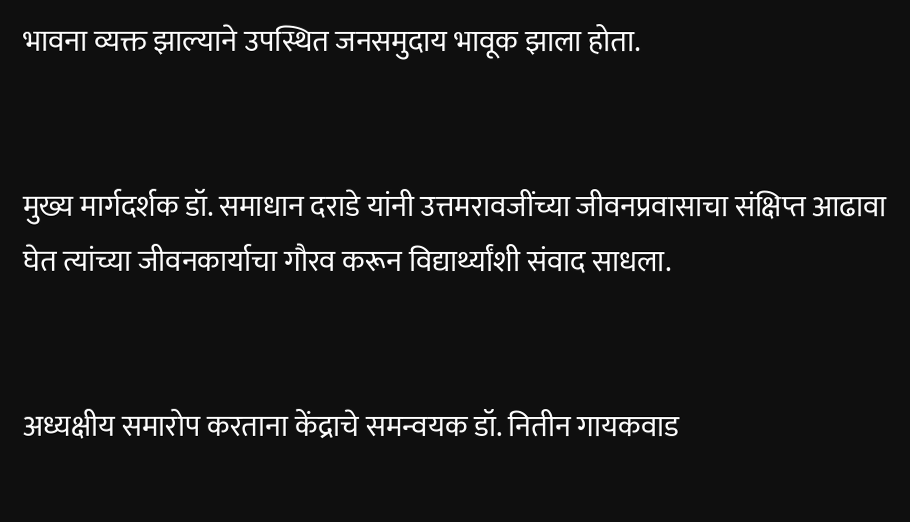भावना व्यक्त झाल्याने उपस्थित जनसमुदाय भावूक झाला होता.


मुख्य मार्गदर्शक डॉ. समाधान दराडे यांनी उत्तमरावजींच्या जीवनप्रवासाचा संक्षिप्त आढावा घेत त्यांच्या जीवनकार्याचा गौरव करून विद्यार्थ्यांशी संवाद साधला.


अध्यक्षीय समारोप करताना केंद्राचे समन्वयक डॉ. नितीन गायकवाड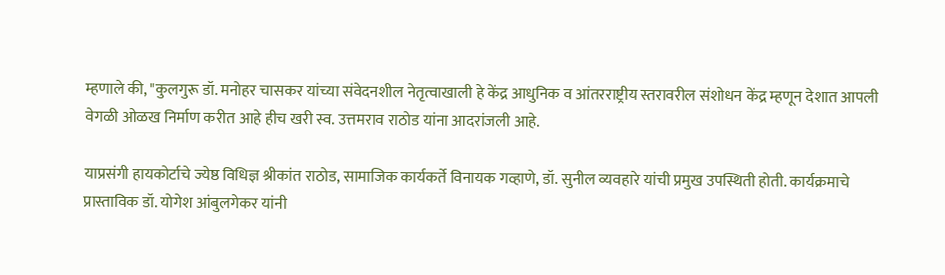म्हणाले की, "कुलगुरू डॉ. मनोहर चासकर यांच्या संवेदनशील नेतृत्वाखाली हे केंद्र आधुनिक व आंतरराष्ट्रीय स्तरावरील संशोधन केंद्र म्हणून देशात आपली वेगळी ओळख निर्माण करीत आहे हीच खरी स्व. उत्तमराव राठोड यांना आदरांजली आहे.

याप्रसंगी हायकोर्टाचे ज्येष्ठ विधिज्ञ श्रीकांत राठोड, सामाजिक कार्यकर्ते विनायक गव्हाणे, डॉ. सुनील व्यवहारे यांची प्रमुख उपस्थिती होती. कार्यक्रमाचे प्रास्ताविक डॉ. योगेश आंबुलगेकर यांनी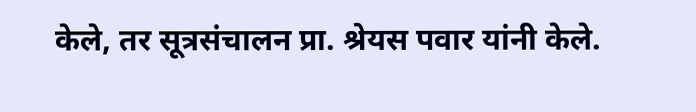केले, तर सूत्रसंचालन प्रा. श्रेयस पवार यांनी केले.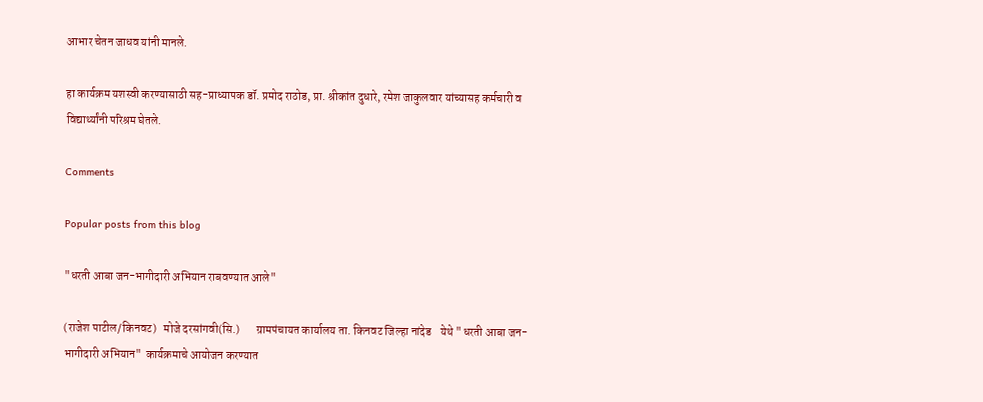आभार चेतन जाधव यांनी मानले.

हा कार्यक्रम यशस्वी करण्यासाठी सह-प्राध्यापक डॉ. प्रमोद राठोड, प्रा. श्रीकांत दुधारे, रमेश जाकुलवार यांच्यासह कर्मचारी व विद्यार्थ्यांनी परिश्रम घेतले.

Comments

Popular posts from this blog

"धरती आबा जन-भागीदारी अभियान राबवण्यात आले"

(राजेश पाटील/किनवट)   मोजे दरसांगवी(सि.)       ग्रामपंचायत कार्यालय ता. किनवट जिल्हा नांदेड    येथे "धरती आबा जन-भागीदारी अभियान"  कार्यक्रमाचे आयोजन करण्यात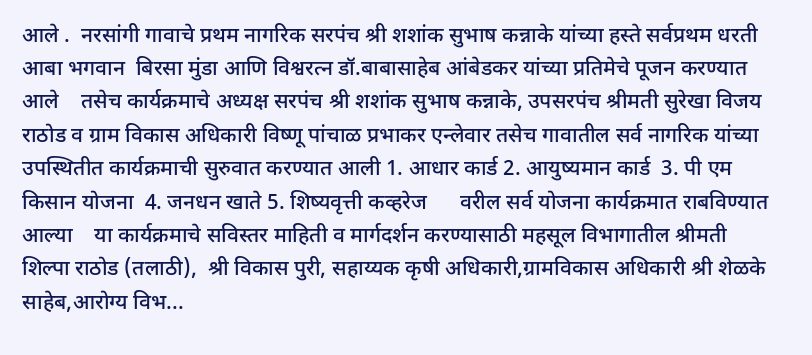आले .  नरसांगी गावाचे प्रथम नागरिक सरपंच श्री शशांक सुभाष कन्नाके यांच्या हस्ते सर्वप्रथम धरती आबा भगवान  बिरसा मुंडा आणि विश्वरत्न डॉ.बाबासाहेब आंबेडकर यांच्या प्रतिमेचे पूजन करण्यात आले    तसेच कार्यक्रमाचे अध्यक्ष सरपंच श्री शशांक सुभाष कन्नाके, उपसरपंच श्रीमती सुरेखा विजय राठोड व ग्राम विकास अधिकारी विष्णू पांचाळ प्रभाकर एन्लेवार तसेच गावातील सर्व नागरिक यांच्या उपस्थितीत कार्यक्रमाची सुरुवात करण्यात आली 1. आधार कार्ड 2. आयुष्यमान कार्ड  3. पी एम किसान योजना  4. जनधन खाते 5. शिष्यवृत्ती कव्हरेज      वरील सर्व योजना कार्यक्रमात राबविण्यात आल्या    या कार्यक्रमाचे सविस्तर माहिती व मार्गदर्शन करण्यासाठी महसूल विभागातील श्रीमती शिल्पा राठोड (तलाठी),  श्री विकास पुरी, सहाय्यक कृषी अधिकारी,ग्रामविकास अधिकारी श्री शेळके साहेब,आरोग्य विभ...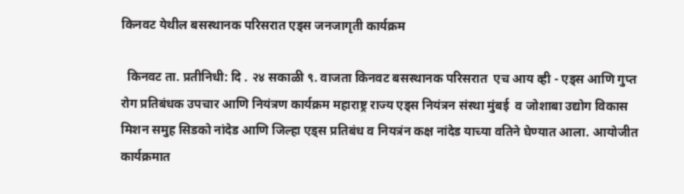किनवट येथील बसस्थानक परिसरात एड्स जनजागृती कार्यक्रम

  किनवट ता. प्रतीनिधी: दि . २४ सकाळी ९. वाजता किनवट बसस्थानक परिसरात  एच आय व्ही - एड्स आणि गुप्त रोग प्रतिबंधक उपचार आणि नियंत्रण कार्यक्रम महाराष्ट्र राज्य एड्स नियंत्रन संस्था मुंबई  व जोशाबा उद्योग विकास मिशन समुह सिडको नांदेड आणि जिल्हा एड्स प्रतिबंध व नियत्रंन कक्ष नांदेड याच्या वतिने घेण्यात आला. आयोजीत कार्यक्रमात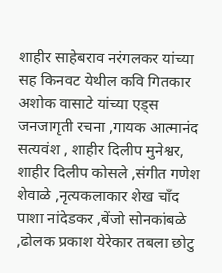शाहीर साहेबराव नरंगलकर यांच्या सह किनवट येथील कवि गितकार अशोक वासाटे यांच्या एड्स जनजागृती रचना ,गायक आत्मानंद सत्यवंश , शाहीर दिलीप मुनेश्वर, शाहीर दिलीप कोसले ,संगीत गणेश शेवाळे ,नृत्यकलाकार शेख चाँद पाशा नांदेडकर ,बेंजो सोनकांबळे ,ढोलक प्रकाश येरेकार तबला छोटु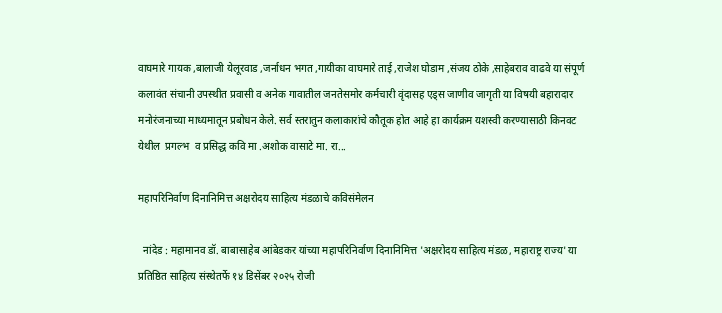वाघमारे गायक ,बालाजी येलूरवाड ,जर्नाधन भगत ,गायीका वाघमारे ताई ,राजेश घोडाम ,संजय ठोके ,साहेबराव वाढवे या संपूर्ण कलावंत संचानी उपस्थीत प्रवासी व अनेक गावातील जनतेसमोर कर्मचारी वृंदासह एड्स जाणीव जागृती या विषयी बहारादार मनोरंजनाच्या माध्यमातून प्रबोधन केले. सर्व स्तरातुन कलाकारांचे कौतूक होत आहे हा कार्यक्रम यशस्वी करण्यासाठी किनवट येथील  प्रगल्भ  व प्रसिद्ध कवि मा .अशोक वासाटे मा. रा...

महापरिनिर्वाण दिनानिमित्त अक्षरोदय साहित्य मंडळाचे कविसंमेलन

  नांदेड : महामानव डॉ. बाबासाहेब आंबेडकर यांच्या महापरिनिर्वाण दिनानिमित्त 'अक्षरोदय साहित्य मंडळ, महाराष्ट्र राज्य' या प्रतिष्ठित साहित्य संस्थेतर्फे १४ डिसेंबर २०२५ रोजी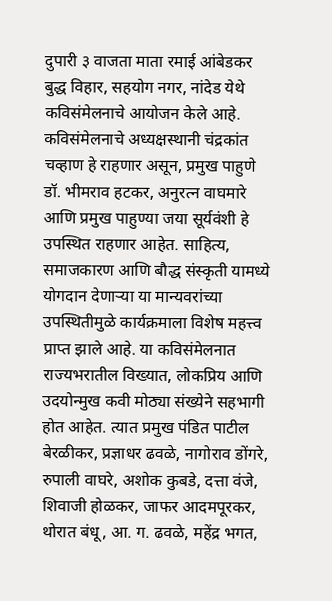दुपारी ३ वाजता माता रमाई आंबेडकर बुद्ध विहार, सहयोग नगर, नांदेड येथे कविसंमेलनाचे आयोजन केले आहे. कविसंमेलनाचे अध्यक्षस्थानी चंद्रकांत चव्हाण हे राहणार असून, प्रमुख पाहुणे डॉ. भीमराव हटकर, अनुरत्न वाघमारे आणि प्रमुख पाहुण्या जया सूर्यवंशी हे उपस्थित राहणार आहेत. साहित्य, समाजकारण आणि बौद्ध संस्कृती यामध्ये योगदान देणाऱ्या या मान्यवरांच्या उपस्थितीमुळे कार्यक्रमाला विशेष महत्त्व प्राप्त झाले आहे. या कविसंमेलनात राज्यभरातील विख्यात, लोकप्रिय आणि उदयोन्मुख कवी मोठ्या संख्येने सहभागी होत आहेत. त्यात प्रमुख पंडित पाटील बेरळीकर, प्रज्ञाधर ढवळे, नागोराव डोंगरे, रुपाली वाघरे, अशोक कुबडे, दत्ता वंजे, शिवाजी होळकर, जाफर आदमपूरकर, थोरात बंधू, आ. ग. ढवळे, महेंद्र भगत,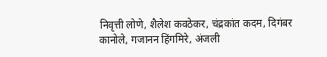निवृत्ती लोणे, शैलेश कवठेकर, चंद्रकांत कदम, दिगंबर कानोले, गजानन हिंगमिरे, अंजली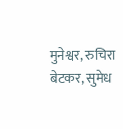मुनेश्वर, रुचिरा बेटकर, सुमेध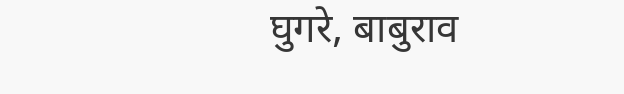घुगरे, बाबुराव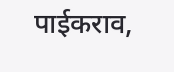पाईकराव,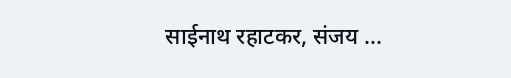साईनाथ रहाटकर, संजय ...